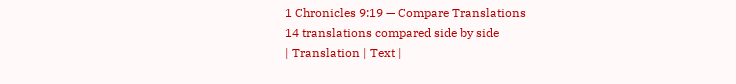1 Chronicles 9:19 — Compare Translations
14 translations compared side by side
| Translation | Text |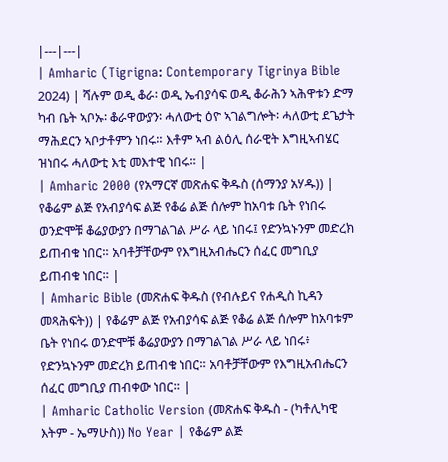|---|---|
| Amharic (Tigrigna: Contemporary Tigrinya Bible 2024) | ሻሉም ወዲ ቆራ፡ ወዲ ኤብያሳፍ ወዲ ቆራሕን ኣሕዋቱን ድማ ካብ ቤት ኣቦኡ፡ ቆራዋውያን፡ ሓለውቲ ዕዮ ኣገልግሎት፡ ሓለውቲ ደጌታት ማሕደርን ኣቦታቶምን ነበሩ። እቶም ኣብ ልዕሊ ሰራዊት እግዚኣብሄር ዝነበሩ ሓለውቲ እቲ መእተዊ ነበሩ። |
| Amharic 2000 (የአማርኛ መጽሐፍ ቅዱስ (ሰማንያ አሃዱ)) | የቆሬም ልጅ የአብያሳፍ ልጅ የቆሬ ልጅ ሰሎም ከአባቱ ቤት የነበሩ ወንድሞቹ ቆሬያውያን በማገልገል ሥራ ላይ ነበሩ፤ የድንኳኑንም መድረክ ይጠብቁ ነበር። አባቶቻቸውም የእግዚአብሔርን ሰፈር መግቢያ ይጠብቁ ነበር። |
| Amharic Bible (መጽሐፍ ቅዱስ (የብሉይና የሐዲስ ኪዳን መጻሕፍት)) | የቆሬም ልጅ የአብያሳፍ ልጅ የቆሬ ልጅ ሰሎም ከአባቱም ቤት የነበሩ ወንድሞቹ ቆሬያውያን በማገልገል ሥራ ላይ ነበሩ፥ የድንኳኑንም መድረክ ይጠብቁ ነበር። አባቶቻቸውም የእግዚአብሔርን ሰፈር መግቢያ ጠብቀው ነበር። |
| Amharic Catholic Version (መጽሐፍ ቅዱስ - (ካቶሊካዊ እትም - ኤማሁስ)) No Year | የቆሬም ልጅ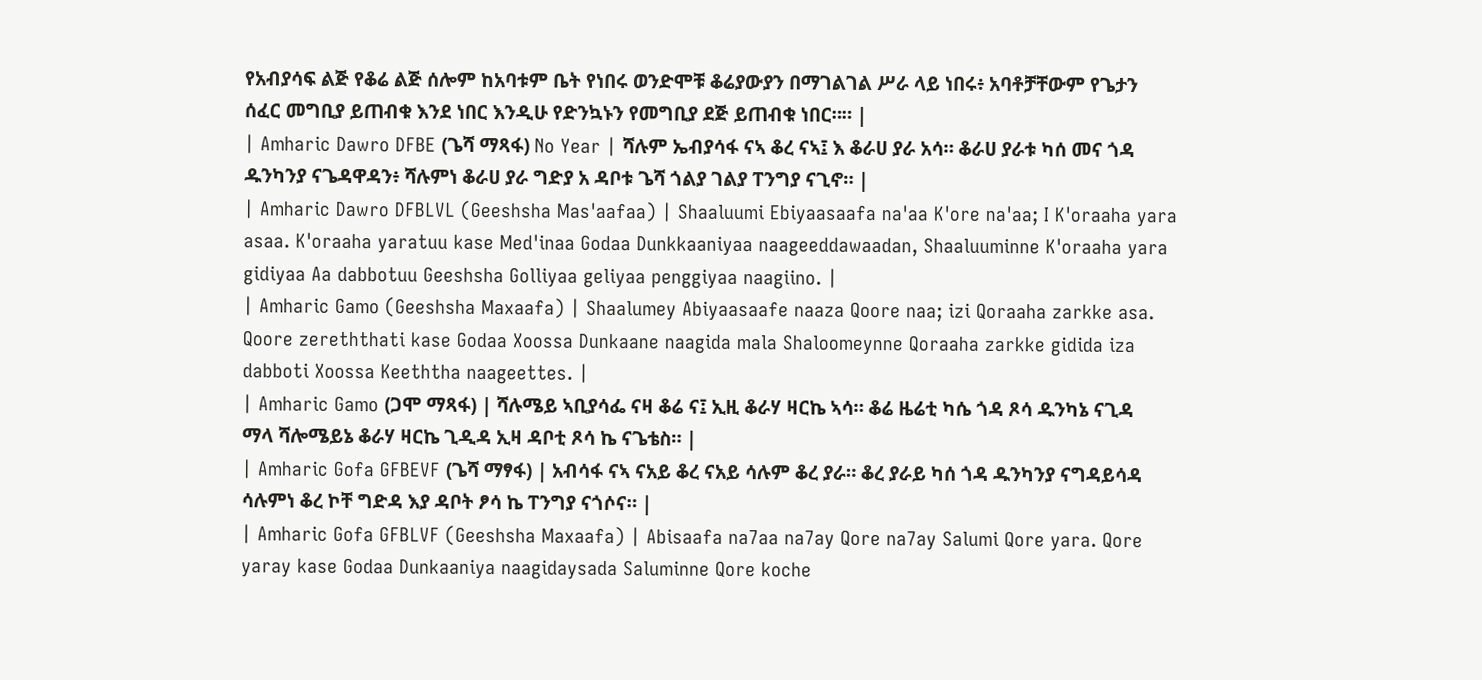የአብያሳፍ ልጅ የቆሬ ልጅ ሰሎም ከአባቱም ቤት የነበሩ ወንድሞቹ ቆሬያውያን በማገልገል ሥራ ላይ ነበሩ፥ አባቶቻቸውም የጌታን ሰፈር መግቢያ ይጠብቁ እንደ ነበር እንዲሁ የድንኳኑን የመግቢያ ደጅ ይጠብቁ ነበር።። |
| Amharic Dawro DFBE (ጌሻ ማጻፋ) No Year | ሻሉም ኤብያሳፋ ናኣ ቆረ ናኣ፤ እ ቆራሀ ያራ አሳ። ቆራሀ ያራቱ ካሰ መና ጎዳ ዱንካንያ ናጌዳዋዳን፥ ሻሉምነ ቆራሀ ያራ ግድያ አ ዳቦቱ ጌሻ ጎልያ ገልያ ፐንግያ ናጊኖ። |
| Amharic Dawro DFBLVL (Geeshsha Mas'aafaa) | Shaaluumi Ebiyaasaafa na'aa K'ore na'aa; I K'oraaha yara asaa. K'oraaha yaratuu kase Med'inaa Godaa Dunkkaaniyaa naageeddawaadan, Shaaluuminne K'oraaha yara gidiyaa Aa dabbotuu Geeshsha Golliyaa geliyaa penggiyaa naagiino. |
| Amharic Gamo (Geeshsha Maxaafa) | Shaalumey Abiyaasaafe naaza Qoore naa; izi Qoraaha zarkke asa. Qoore zereththati kase Godaa Xoossa Dunkaane naagida mala Shaloomeynne Qoraaha zarkke gidida iza dabboti Xoossa Keeththa naageettes. |
| Amharic Gamo (ጋሞ ማጻፋ) | ሻሉሜይ ኣቢያሳፌ ናዛ ቆሬ ና፤ ኢዚ ቆራሃ ዛርኬ ኣሳ። ቆሬ ዜሬቲ ካሴ ጎዳ ጾሳ ዱንካኔ ናጊዳ ማላ ሻሎሜይኔ ቆራሃ ዛርኬ ጊዲዳ ኢዛ ዳቦቲ ጾሳ ኬ ናጌቴስ። |
| Amharic Gofa GFBEVF (ጌሻ ማፃፋ) | አብሳፋ ናኣ ናአይ ቆረ ናአይ ሳሉም ቆረ ያራ። ቆረ ያራይ ካሰ ጎዳ ዱንካንያ ናግዳይሳዳ ሳሉምነ ቆረ ኮቸ ግድዳ እያ ዳቦት ፆሳ ኬ ፐንግያ ናጎሶና። |
| Amharic Gofa GFBLVF (Geeshsha Maxaafa) | Abisaafa na7aa na7ay Qore na7ay Salumi Qore yara. Qore yaray kase Godaa Dunkaaniya naagidaysada Saluminne Qore koche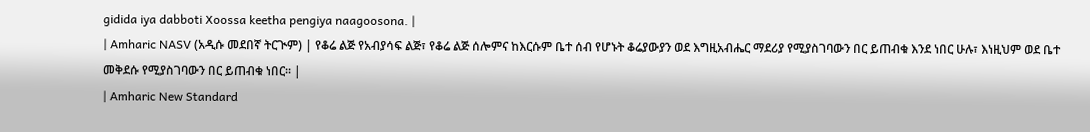gidida iya dabboti Xoossa keetha pengiya naagoosona. |
| Amharic NASV (አዲሱ መደበኛ ትርጒም) | የቆሬ ልጅ የአብያሳፍ ልጅ፣ የቆሬ ልጅ ሰሎምና ከእርሱም ቤተ ሰብ የሆኑት ቆሬያውያን ወደ እግዚአብሔር ማደሪያ የሚያስገባውን በር ይጠብቁ እንደ ነበር ሁሉ፣ እነዚህም ወደ ቤተ መቅደሱ የሚያስገባውን በር ይጠብቁ ነበር። |
| Amharic New Standard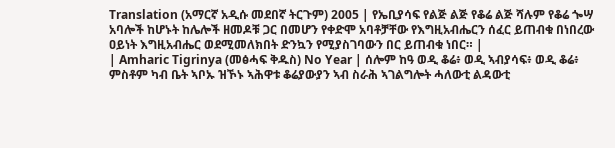Translation (አማርኛ አዲሱ መደበኛ ትርጉም) 2005 | የኤቢያሳፍ የልጅ ልጅ የቆሬ ልጅ ሻሉም የቆሬ ጐሣ አባሎች ከሆኑት ከሌሎች ዘመዶቹ ጋር በመሆን የቀድሞ አባቶቻቸው የእግዚአብሔርን ሰፈር ይጠብቁ በነበረው ዐይነት እግዚአብሔር ወደሚመለክበት ድንኳን የሚያስገባውን በር ይጠብቁ ነበር። |
| Amharic Tigrinya (መፅሓፍ ቅዱስ) No Year | ሰሎም ከዓ ወዲ ቆሬ፥ ወዲ ኣብያሳፍ፥ ወዲ ቆሬ፥ ምስቶም ካብ ቤት ኣቦኡ ዝኾኑ ኣሕዋቱ ቆሬያውያን ኣብ ስራሕ ኣገልግሎት ሓለውቲ ልዳውቲ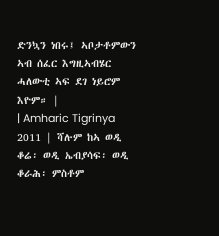ድንኳን ነበሩ፤ ኣቦታቶምውን ኣብ ሰፈር እግዚኣብሄር ሓለውቲ ኣፍ ደገ ነይሮም እዮም። |
| Amharic Tigrinya 2011 | ሻሉም ከኣ ወዲ ቆሬ፡ ወዲ ኤብያሳፍ፡ ወዲ ቆራሕ፡ ምስቶም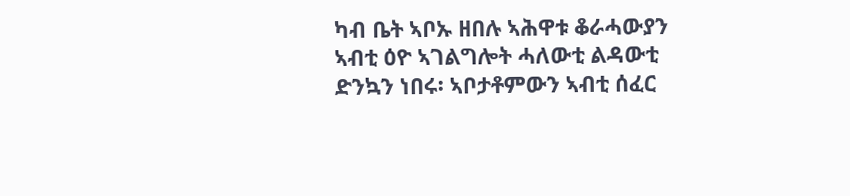ካብ ቤት ኣቦኡ ዘበሉ ኣሕዋቱ ቆራሓውያን ኣብቲ ዕዮ ኣገልግሎት ሓለውቲ ልዳውቲ ድንኳን ነበሩ፡ ኣቦታቶምውን ኣብቲ ሰፈር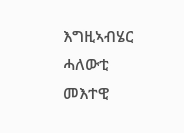እግዚኣብሄር ሓለውቲ መእተዊ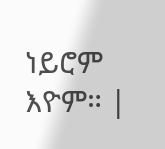ነይሮም እዮም። |